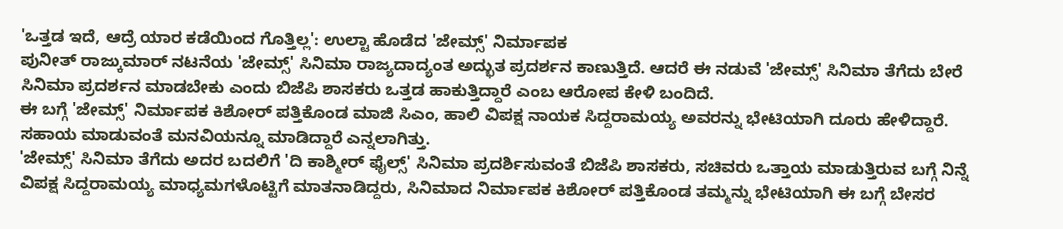'ಒತ್ತಡ ಇದೆ, ಆದ್ರೆ ಯಾರ ಕಡೆಯಿಂದ ಗೊತ್ತಿಲ್ಲ': ಉಲ್ಟಾ ಹೊಡೆದ 'ಜೇಮ್ಸ್' ನಿರ್ಮಾಪಕ
ಪುನೀತ್ ರಾಜ್ಕುಮಾರ್ ನಟನೆಯ 'ಜೇಮ್ಸ್' ಸಿನಿಮಾ ರಾಜ್ಯದಾದ್ಯಂತ ಅದ್ಭುತ ಪ್ರದರ್ಶನ ಕಾಣುತ್ತಿದೆ. ಆದರೆ ಈ ನಡುವೆ 'ಜೇಮ್ಸ್' ಸಿನಿಮಾ ತೆಗೆದು ಬೇರೆ ಸಿನಿಮಾ ಪ್ರದರ್ಶನ ಮಾಡಬೇಕು ಎಂದು ಬಿಜೆಪಿ ಶಾಸಕರು ಒತ್ತಡ ಹಾಕುತ್ತಿದ್ದಾರೆ ಎಂಬ ಆರೋಪ ಕೇಳಿ ಬಂದಿದೆ.
ಈ ಬಗ್ಗೆ 'ಜೇಮ್ಸ್' ನಿರ್ಮಾಪಕ ಕಿಶೋರ್ ಪತ್ತಿಕೊಂಡ ಮಾಜಿ ಸಿಎಂ, ಹಾಲಿ ವಿಪಕ್ಷ ನಾಯಕ ಸಿದ್ದರಾಮಯ್ಯ ಅವರನ್ನು ಭೇಟಿಯಾಗಿ ದೂರು ಹೇಳಿದ್ದಾರೆ. ಸಹಾಯ ಮಾಡುವಂತೆ ಮನವಿಯನ್ನೂ ಮಾಡಿದ್ದಾರೆ ಎನ್ನಲಾಗಿತ್ತು.
'ಜೇಮ್ಸ್' ಸಿನಿಮಾ ತೆಗೆದು ಅದರ ಬದಲಿಗೆ 'ದಿ ಕಾಶ್ಮೀರ್ ಫೈಲ್ಸ್' ಸಿನಿಮಾ ಪ್ರದರ್ಶಿಸುವಂತೆ ಬಿಜೆಪಿ ಶಾಸಕರು, ಸಚಿವರು ಒತ್ತಾಯ ಮಾಡುತ್ತಿರುವ ಬಗ್ಗೆ ನಿನ್ನೆ ವಿಪಕ್ಷ ಸಿದ್ದರಾಮಯ್ಯ ಮಾಧ್ಯಮಗಳೊಟ್ಟಿಗೆ ಮಾತನಾಡಿದ್ದರು, ಸಿನಿಮಾದ ನಿರ್ಮಾಪಕ ಕಿಶೋರ್ ಪತ್ತಿಕೊಂಡ ತಮ್ಮನ್ನು ಭೇಟಿಯಾಗಿ ಈ ಬಗ್ಗೆ ಬೇಸರ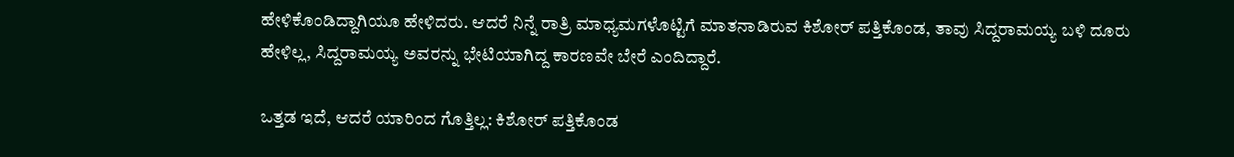ಹೇಳಿಕೊಂಡಿದ್ದಾಗಿಯೂ ಹೇಳಿದರು. ಆದರೆ ನಿನ್ನೆ ರಾತ್ರಿ ಮಾಧ್ಯಮಗಳೊಟ್ಟಿಗೆ ಮಾತನಾಡಿರುವ ಕಿಶೋರ್ ಪತ್ತಿಕೊಂಡ, ತಾವು ಸಿದ್ದರಾಮಯ್ಯ ಬಳಿ ದೂರು ಹೇಳಿಲ್ಲ, ಸಿದ್ದರಾಮಯ್ಯ ಅವರನ್ನು ಭೇಟಿಯಾಗಿದ್ದ ಕಾರಣವೇ ಬೇರೆ ಎಂದಿದ್ದಾರೆ.

ಒತ್ತಡ ಇದೆ, ಆದರೆ ಯಾರಿಂದ ಗೊತ್ತಿಲ್ಲ: ಕಿಶೋರ್ ಪತ್ತಿಕೊಂಡ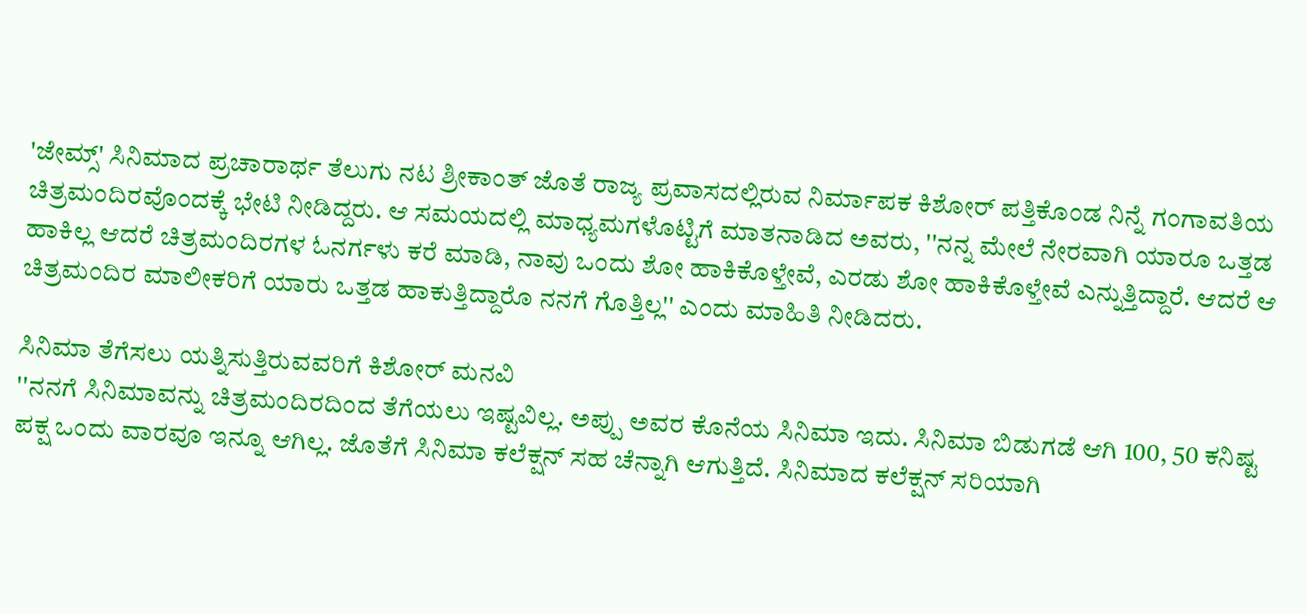'ಜೇಮ್ಸ್' ಸಿನಿಮಾದ ಪ್ರಚಾರಾರ್ಥ ತೆಲುಗು ನಟ ಶ್ರೀಕಾಂತ್ ಜೊತೆ ರಾಜ್ಯ ಪ್ರವಾಸದಲ್ಲಿರುವ ನಿರ್ಮಾಪಕ ಕಿಶೋರ್ ಪತ್ತಿಕೊಂಡ ನಿನ್ನೆ ಗಂಗಾವತಿಯ ಚಿತ್ರಮಂದಿರವೊಂದಕ್ಕೆ ಭೇಟಿ ನೀಡಿದ್ದರು. ಆ ಸಮಯದಲ್ಲಿ ಮಾಧ್ಯಮಗಳೊಟ್ಟಿಗೆ ಮಾತನಾಡಿದ ಅವರು, ''ನನ್ನ ಮೇಲೆ ನೇರವಾಗಿ ಯಾರೂ ಒತ್ತಡ ಹಾಕಿಲ್ಲ ಆದರೆ ಚಿತ್ರಮಂದಿರಗಳ ಓನರ್ಗಳು ಕರೆ ಮಾಡಿ, ನಾವು ಒಂದು ಶೋ ಹಾಕಿಕೊಳ್ತೇವೆ, ಎರಡು ಶೋ ಹಾಕಿಕೊಳ್ತೇವೆ ಎನ್ನುತ್ತಿದ್ದಾರೆ. ಆದರೆ ಆ ಚಿತ್ರಮಂದಿರ ಮಾಲೀಕರಿಗೆ ಯಾರು ಒತ್ತಡ ಹಾಕುತ್ತಿದ್ದಾರೊ ನನಗೆ ಗೊತ್ತಿಲ್ಲ'' ಎಂದು ಮಾಹಿತಿ ನೀಡಿದರು.

ಸಿನಿಮಾ ತೆಗೆಸಲು ಯತ್ನಿಸುತ್ತಿರುವವರಿಗೆ ಕಿಶೋರ್ ಮನವಿ
''ನನಗೆ ಸಿನಿಮಾವನ್ನು ಚಿತ್ರಮಂದಿರದಿಂದ ತೆಗೆಯಲು ಇಷ್ಟವಿಲ್ಲ. ಅಪ್ಪು ಅವರ ಕೊನೆಯ ಸಿನಿಮಾ ಇದು. ಸಿನಿಮಾ ಬಿಡುಗಡೆ ಆಗಿ 100, 50 ಕನಿಷ್ಟ ಪಕ್ಷ ಒಂದು ವಾರವೂ ಇನ್ನೂ ಆಗಿಲ್ಲ. ಜೊತೆಗೆ ಸಿನಿಮಾ ಕಲೆಕ್ಷನ್ ಸಹ ಚೆನ್ನಾಗಿ ಆಗುತ್ತಿದೆ. ಸಿನಿಮಾದ ಕಲೆಕ್ಷನ್ ಸರಿಯಾಗಿ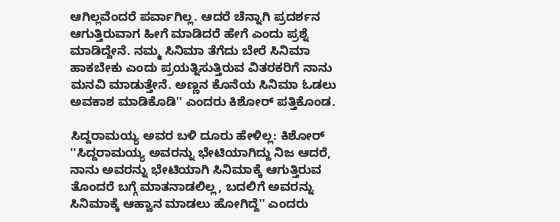ಆಗಿಲ್ಲವೆಂದರೆ ಪರ್ವಾಗಿಲ್ಲ. ಆದರೆ ಚೆನ್ನಾಗಿ ಪ್ರದರ್ಶನ ಆಗುತ್ತಿರುವಾಗ ಹೀಗೆ ಮಾಡಿದರೆ ಹೇಗೆ ಎಂದು ಪ್ರಶ್ನೆ ಮಾಡಿದ್ದೇನೆ. ನಮ್ಮ ಸಿನಿಮಾ ತೆಗೆದು ಬೇರೆ ಸಿನಿಮಾ ಹಾಕಬೇಕು ಎಂದು ಪ್ರಯತ್ನಿಸುತ್ತಿರುವ ವಿತರಕರಿಗೆ ನಾನು ಮನವಿ ಮಾಡುತ್ತೇನೆ. ಅಣ್ಣನ ಕೊನೆಯ ಸಿನಿಮಾ ಓಡಲು ಅವಕಾಶ ಮಾಡಿಕೊಡಿ'' ಎಂದರು ಕಿಶೋರ್ ಪತ್ತಿಕೊಂಡ.

ಸಿದ್ದರಾಮಯ್ಯ ಅವರ ಬಳಿ ದೂರು ಹೇಳಿಲ್ಲ: ಕಿಶೋರ್
''ಸಿದ್ದರಾಮಯ್ಯ ಅವರನ್ನು ಭೇಟಿಯಾಗಿದ್ದು ನಿಜ ಆದರೆ, ನಾನು ಅವರನ್ನು ಭೇಟಿಯಾಗಿ ಸಿನಿಮಾಕ್ಕೆ ಆಗುತ್ತಿರುವ ತೊಂದರೆ ಬಗ್ಗೆ ಮಾತನಾಡಲಿಲ್ಲ, ಬದಲಿಗೆ ಅವರನ್ನು ಸಿನಿಮಾಕ್ಕೆ ಆಹ್ವಾನ ಮಾಡಲು ಹೋಗಿದ್ದೆ'' ಎಂದರು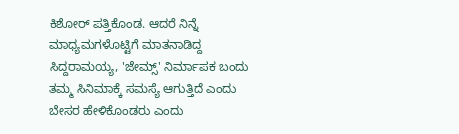ಕಿಶೋರ್ ಪತ್ತಿಕೊಂಡ. ಆದರೆ ನಿನ್ನೆ ಮಾಧ್ಯಮಗಳೊಟ್ಟಿಗೆ ಮಾತನಾಡಿದ್ದ ಸಿದ್ದರಾಮಯ್ಯ, 'ಜೇಮ್ಸ್' ನಿರ್ಮಾಪಕ ಬಂದು ತಮ್ಮ ಸಿನಿಮಾಕ್ಕೆ ಸಮಸ್ಯೆ ಆಗುತ್ತಿದೆ ಎಂದು ಬೇಸರ ಹೇಳಿಕೊಂಡರು ಎಂದು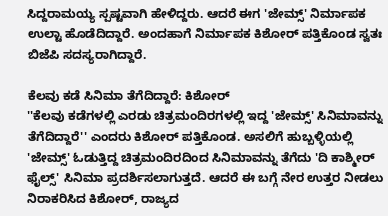ಸಿದ್ದರಾಮಯ್ಯ ಸ್ಪಷ್ಟವಾಗಿ ಹೇಳಿದ್ದರು. ಆದರೆ ಈಗ 'ಜೇಮ್ಸ್' ನಿರ್ಮಾಪಕ ಉಲ್ಟಾ ಹೊಡೆದಿದ್ದಾರೆ. ಅಂದಹಾಗೆ ನಿರ್ಮಾಪಕ ಕಿಶೋರ್ ಪತ್ತಿಕೊಂಡ ಸ್ವತಃ ಬಿಜೆಪಿ ಸದಸ್ಯರಾಗಿದ್ದಾರೆ.

ಕೆಲವು ಕಡೆ ಸಿನಿಮಾ ತೆಗೆದಿದ್ದಾರೆ: ಕಿಶೋರ್
''ಕೆಲವು ಕಡೆಗಳಲ್ಲಿ ಎರಡು ಚಿತ್ರಮಂದಿರಗಳಲ್ಲಿ ಇದ್ದ 'ಜೇಮ್ಸ್' ಸಿನಿಮಾವನ್ನು ತೆಗೆದಿದ್ದಾರೆ'' ಎಂದರು ಕಿಶೋರ್ ಪತ್ತಿಕೊಂಡ. ಅಸಲಿಗೆ ಹುಬ್ಬಳ್ಳಿಯಲ್ಲಿ 'ಜೇಮ್ಸ್' ಓಡುತ್ತಿದ್ದ ಚಿತ್ರಮಂದಿರದಿಂದ ಸಿನಿಮಾವನ್ನು ತೆಗೆದು 'ದಿ ಕಾಶ್ಮೀರ್ ಫೈಲ್ಸ್' ಸಿನಿಮಾ ಪ್ರದರ್ಶಿಸಲಾಗುತ್ತದೆ. ಆದರೆ ಈ ಬಗ್ಗೆ ನೇರ ಉತ್ತರ ನೀಡಲು ನಿರಾಕರಿಸಿದ ಕಿಶೋರ್, ರಾಜ್ಯದ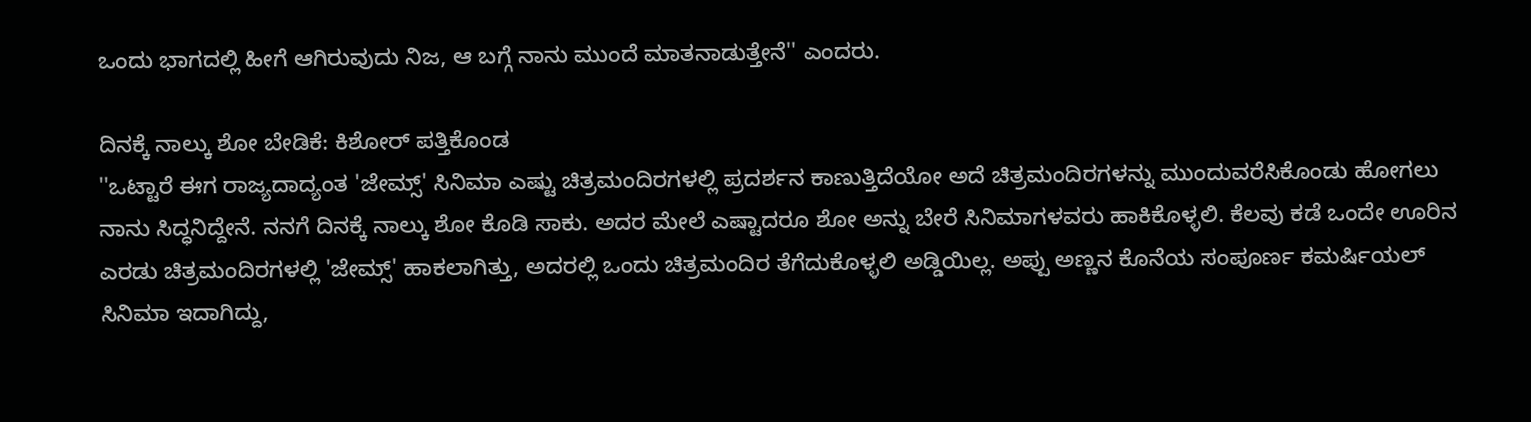ಒಂದು ಭಾಗದಲ್ಲಿ ಹೀಗೆ ಆಗಿರುವುದು ನಿಜ, ಆ ಬಗ್ಗೆ ನಾನು ಮುಂದೆ ಮಾತನಾಡುತ್ತೇನೆ'' ಎಂದರು.

ದಿನಕ್ಕೆ ನಾಲ್ಕು ಶೋ ಬೇಡಿಕೆ: ಕಿಶೋರ್ ಪತ್ತಿಕೊಂಡ
''ಒಟ್ಟಾರೆ ಈಗ ರಾಜ್ಯದಾದ್ಯಂತ 'ಜೇಮ್ಸ್' ಸಿನಿಮಾ ಎಷ್ಟು ಚಿತ್ರಮಂದಿರಗಳಲ್ಲಿ ಪ್ರದರ್ಶನ ಕಾಣುತ್ತಿದೆಯೋ ಅದೆ ಚಿತ್ರಮಂದಿರಗಳನ್ನು ಮುಂದುವರೆಸಿಕೊಂಡು ಹೋಗಲು ನಾನು ಸಿದ್ಧನಿದ್ದೇನೆ. ನನಗೆ ದಿನಕ್ಕೆ ನಾಲ್ಕು ಶೋ ಕೊಡಿ ಸಾಕು. ಅದರ ಮೇಲೆ ಎಷ್ಟಾದರೂ ಶೋ ಅನ್ನು ಬೇರೆ ಸಿನಿಮಾಗಳವರು ಹಾಕಿಕೊಳ್ಳಲಿ. ಕೆಲವು ಕಡೆ ಒಂದೇ ಊರಿನ ಎರಡು ಚಿತ್ರಮಂದಿರಗಳಲ್ಲಿ 'ಜೇಮ್ಸ್' ಹಾಕಲಾಗಿತ್ತು, ಅದರಲ್ಲಿ ಒಂದು ಚಿತ್ರಮಂದಿರ ತೆಗೆದುಕೊಳ್ಳಲಿ ಅಡ್ಡಿಯಿಲ್ಲ. ಅಪ್ಪು ಅಣ್ಣನ ಕೊನೆಯ ಸಂಪೂರ್ಣ ಕಮರ್ಷಿಯಲ್ ಸಿನಿಮಾ ಇದಾಗಿದ್ದು,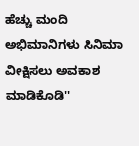ಹೆಚ್ಚು ಮಂದಿ ಅಭಿಮಾನಿಗಳು ಸಿನಿಮಾ ವೀಕ್ಷಿಸಲು ಅವಕಾಶ ಮಾಡಿಕೊಡಿ''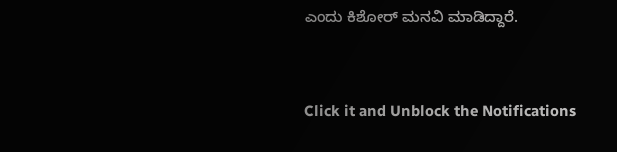ಎಂದು ಕಿಶೋರ್ ಮನವಿ ಮಾಡಿದ್ದಾರೆ.


Click it and Unblock the Notifications